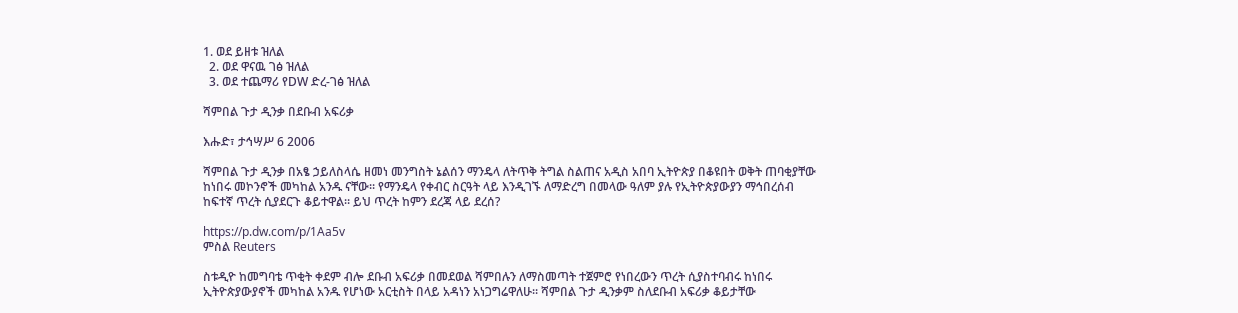1. ወደ ይዘቱ ዝለል
  2. ወደ ዋናዉ ገፅ ዝለል
  3. ወደ ተጨማሪ የDW ድረ-ገፅ ዝለል

ሻምበል ጉታ ዲንቃ በደቡብ አፍሪቃ

እሑድ፣ ታኅሣሥ 6 2006

ሻምበል ጉታ ዲንቃ በአፄ ኃይለስላሴ ዘመነ መንግስት ኔልሰን ማንዴላ ለትጥቅ ትግል ስልጠና አዲስ አበባ ኢትዮጵያ በቆዩበት ወቅት ጠባቂያቸው ከነበሩ መኮንኖች መካከል አንዱ ናቸው። የማንዴላ የቀብር ስርዓት ላይ እንዲገኙ ለማድረግ በመላው ዓለም ያሉ የኢትዮጵያውያን ማኅበረሰብ ከፍተኛ ጥረት ሲያደርጉ ቆይተዋል። ይህ ጥረት ከምን ደረጃ ላይ ደረሰ?

https://p.dw.com/p/1Aa5v
ምስል Reuters

ስቱዲዮ ከመግባቴ ጥቂት ቀደም ብሎ ደቡብ አፍሪቃ በመደወል ሻምበሉን ለማስመጣት ተጀምሮ የነበረውን ጥረት ሲያስተባብሩ ከነበሩ ኢትዮጵያውያኖች መካከል አንዱ የሆነው አርቲስት በላይ አዳነን አነጋግሬዋለሁ። ሻምበል ጉታ ዲንቃም ስለደቡብ አፍሪቃ ቆይታቸው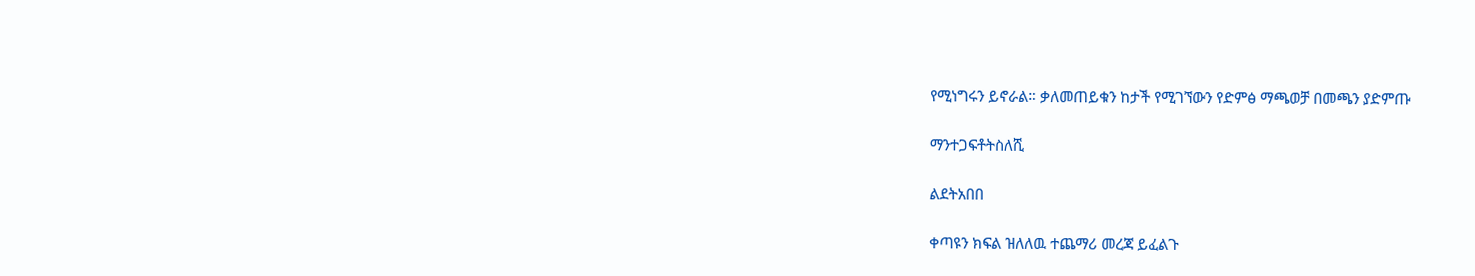የሚነግሩን ይኖራል። ቃለመጠይቁን ከታች የሚገኘውን የድምፅ ማጫወቻ በመጫን ያድምጡ

ማንተጋፍቶትስለሺ

ልደትአበበ

ቀጣዩን ክፍል ዝለለዉ ተጨማሪ መረጃ ይፈልጉ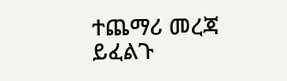ተጨማሪ መረጃ ይፈልጉ